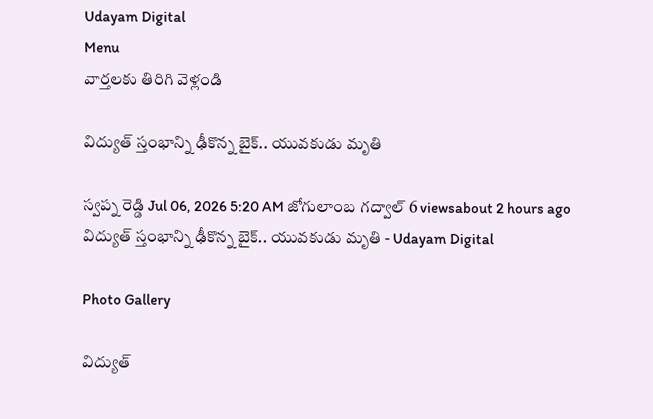Udayam Digital
Menu
వార్తలకు తిరిగి వెళ్లండి

విద్యుత్ స్తంభాన్ని ఢీకొన్న బైక్.. యువకుడు మృతి

స్వప్న రెడ్డి Jul 06, 2026 5:20 AM జోగులాంబ గద్వాల్ 6 viewsabout 2 hours ago
విద్యుత్ స్తంభాన్ని ఢీకొన్న బైక్.. యువకుడు మృతి - Udayam Digital

Photo Gallery

విద్యుత్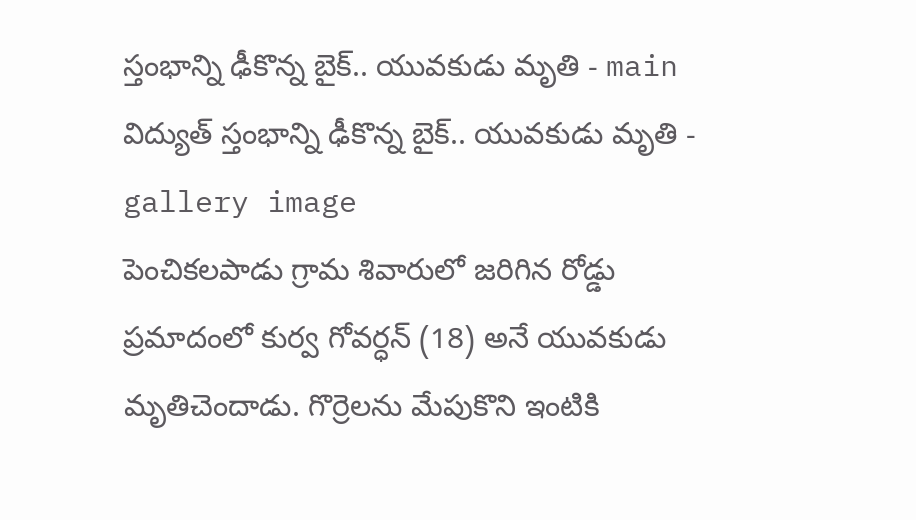స్తంభాన్ని ఢీకొన్న బైక్.. యువకుడు మృతి - main
విద్యుత్ స్తంభాన్ని ఢీకొన్న బైక్.. యువకుడు మృతి - gallery image
పెంచికలపాడు గ్రామ శివారులో జరిగిన రోడ్డు ప్రమాదంలో కుర్వ గోవర్ధన్ (18) అనే యువకుడు మృతిచెందాడు. గొర్రెలను మేపుకొని ఇంటికి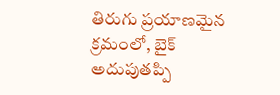తిరుగు ప్రయాణమైన క్రమంలో, బైక్ అదుపుతప్పి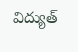విద్యుత్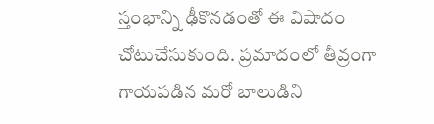స్తంభాన్ని ఢీకొనడంతో ఈ విషాదం చోటుచేసుకుంది. ప్రమాదంలో తీవ్రంగా గాయపడిన మరో బాలుడిని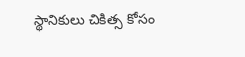స్థానికులు చికిత్స కోసం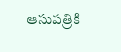ఆసుపత్రికి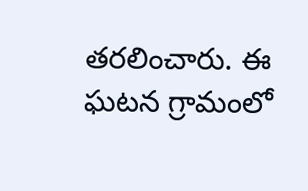తరలించారు. ఈ ఘటన గ్రామంలో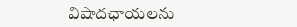విషాదఛాయలను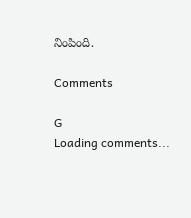నింపింది.

Comments

G
Loading comments...